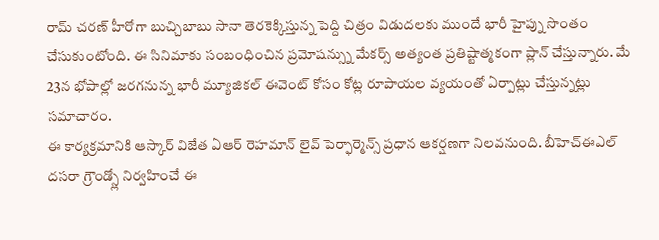రామ్ చరణ్ హీరోగా బుచ్చిబాబు సానా తెరకెక్కిస్తున్న పెద్ది చిత్రం విడుదలకు ముందే భారీ హైప్ను సొంతం చేసుకుంటోంది. ఈ సినిమాకు సంబంధించిన ప్రమోషన్స్ను మేకర్స్ అత్యంత ప్రతిష్టాత్మకంగా ప్లాన్ చేస్తున్నారు. మే 23న భోపాల్లో జరగనున్న భారీ మ్యూజికల్ ఈవెంట్ కోసం కోట్ల రూపాయల వ్యయంతో ఏర్పాట్లు చేస్తున్నట్లు సమాచారం.
ఈ కార్యక్రమానికి ఆస్కార్ విజేత ఏఆర్ రెహమాన్ లైవ్ పెర్ఫార్మెన్స్ ప్రధాన ఆకర్షణగా నిలవనుంది. బీహెచ్ఈఎల్ దసరా గ్రౌండ్స్లో నిర్వహించే ఈ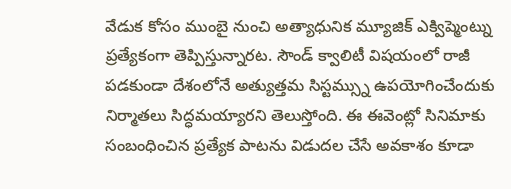వేడుక కోసం ముంబై నుంచి అత్యాధునిక మ్యూజిక్ ఎక్విప్మెంట్ను ప్రత్యేకంగా తెప్పిస్తున్నారట. సౌండ్ క్వాలిటీ విషయంలో రాజీ పడకుండా దేశంలోనే అత్యుత్తమ సిస్టమ్స్ను ఉపయోగించేందుకు నిర్మాతలు సిద్ధమయ్యారని తెలుస్తోంది. ఈ ఈవెంట్లో సినిమాకు సంబంధించిన ప్రత్యేక పాటను విడుదల చేసే అవకాశం కూడా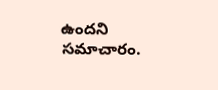ఉందని సమాచారం.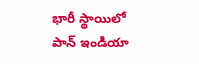భారీ స్థాయిలో పాన్ ఇండియా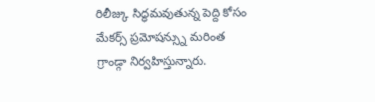రిలీజ్కు సిద్ధమవుతున్న పెద్ది కోసం మేకర్స్ ప్రమోషన్స్ను మరింత గ్రాండ్గా నిర్వహిస్తున్నారు.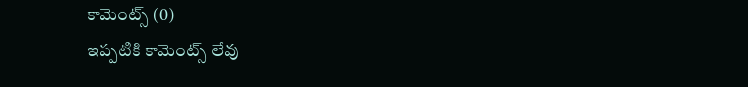కామెంట్స్ (0)
ఇప్పటికి కామెంట్స్ లేవు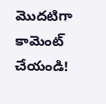మొదటిగా కామెంట్ చేయండి!